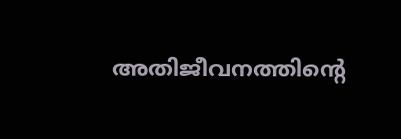അതിജീവനത്തിന്റെ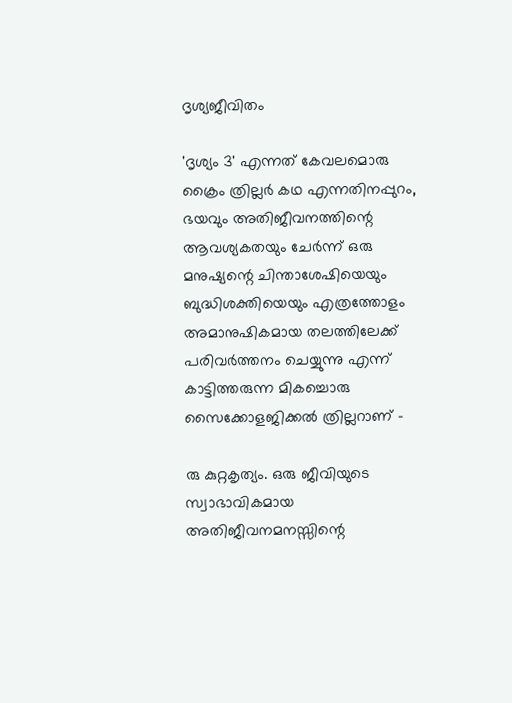ദൃശ്യജീവിതം

'ദൃശ്യം 3' എന്നത് കേവലമൊരു ക്രൈം ത്രില്ലർ കഥ എന്നതിനപ്പുറം, ഭയവും അതിജീവനത്തിന്റെ ആവശ്യകതയും ചേർന്ന് ഒരു മനുഷ്യന്റെ ചിന്താശേഷിയെയും ബുദ്ധിശക്തിയെയും എത്രത്തോളം അമാനുഷികമായ തലത്തിലേക്ക് പരിവർത്തനം ചെയ്യുന്നു എന്ന് കാട്ടിത്തരുന്ന മികച്ചൊരു സൈക്കോളജിക്കൽ ത്രില്ലറാണ് -

രു കുറ്റകൃത്യം. ഒരു ജീവിയുടെ സ്വാഭാവികമായ അതിജീവനമനസ്സിന്റെ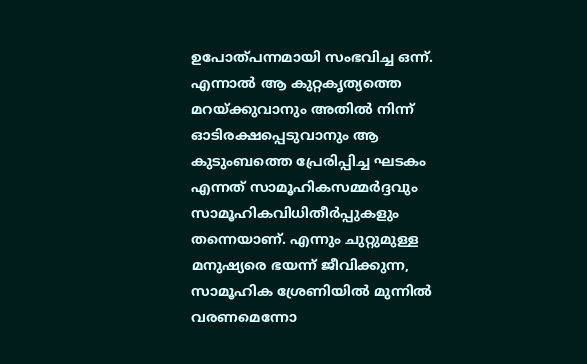ഉപോത്പന്നമായി സംഭവിച്ച ഒന്ന്. എന്നാൽ ആ കുറ്റകൃത്യത്തെ മറയ്ക്കുവാനും അതിൽ നിന്ന് ഓടിരക്ഷപ്പെടുവാനും ആ കുടുംബത്തെ പ്രേരിപ്പിച്ച ഘടകം എന്നത് സാമൂഹികസമ്മർദ്ദവും സാമൂഹികവിധിതീർപ്പുകളും തന്നെയാണ്. എന്നും ചുറ്റുമുള്ള മനുഷ്യരെ ഭയന്ന് ജീവിക്കുന്ന, സാമൂഹിക ശ്രേണിയിൽ മുന്നിൽ വരണമെന്നോ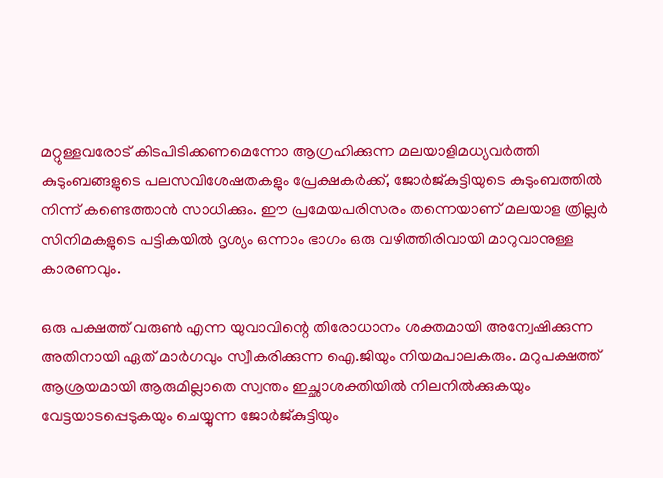മറ്റുള്ളവരോട് കിടപിടിക്കണമെന്നോ ആഗ്രഹിക്കുന്ന മലയാളിമധ്യവർത്തി കുടുംബങ്ങളുടെ പലസവിശേഷതകളും പ്രേക്ഷകർക്ക്, ജോർജ്കുട്ടിയുടെ കുടുംബത്തിൽ നിന്ന് കണ്ടെത്താൻ സാധിക്കും. ഈ പ്രമേയപരിസരം തന്നെയാണ് മലയാള ത്രില്ലർ സിനിമകളുടെ പട്ടികയിൽ ദൃശ്യം ഒന്നാം ഭാഗം ഒരു വഴിത്തിരിവായി മാറുവാനുള്ള കാരണവും.

ഒരു പക്ഷത്ത് വരുൺ എന്ന യുവാവിന്റെ തിരോധാനം ശക്തമായി അന്വേഷിക്കുന്ന അതിനായി ഏത് മാർഗവും സ്വീകരിക്കുന്ന ഐ.ജിയും നിയമപാലകരും. മറുപക്ഷത്ത് ആശ്രയമായി ആരുമില്ലാതെ സ്വന്തം ഇച്ഛാശക്തിയിൽ നിലനിൽക്കുകയും വേട്ടയാടപ്പെടുകയും ചെയ്യുന്ന ജോർജ്കുട്ടിയും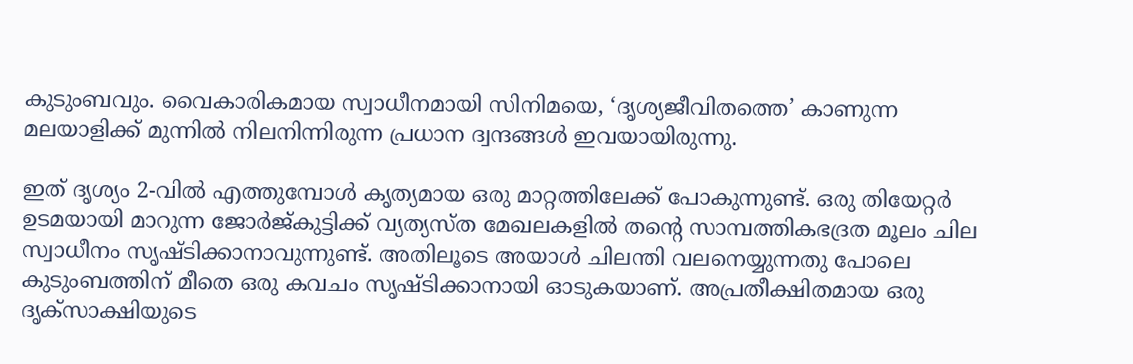കുടുംബവും. വൈകാരികമായ സ്വാധീനമായി സിനിമയെ, ‘ദൃശ്യജീവിതത്തെ’ കാണുന്ന മലയാളിക്ക് മുന്നിൽ നിലനിന്നിരുന്ന പ്രധാന ദ്വന്ദങ്ങൾ ഇവയായിരുന്നു.

ഇത് ദൃശ്യം 2-വിൽ എത്തുമ്പോൾ കൃത്യമായ ഒരു മാറ്റത്തിലേക്ക് പോകുന്നുണ്ട്. ഒരു തിയേറ്റർ ഉടമയായി മാറുന്ന ജോർജ്കുട്ടിക്ക് വ്യത്യസ്ത മേഖലകളിൽ തന്റെ സാമ്പത്തികഭദ്രത മൂലം ചില സ്വാധീനം സൃഷ്ടിക്കാനാവുന്നുണ്ട്. അതിലൂടെ അയാൾ ചിലന്തി വലനെയ്യുന്നതു പോലെ കുടുംബത്തിന് മീതെ ഒരു കവചം സൃഷ്ടിക്കാനായി ഓടുകയാണ്. അപ്രതീക്ഷിതമായ ഒരു ദൃക്സാക്ഷിയുടെ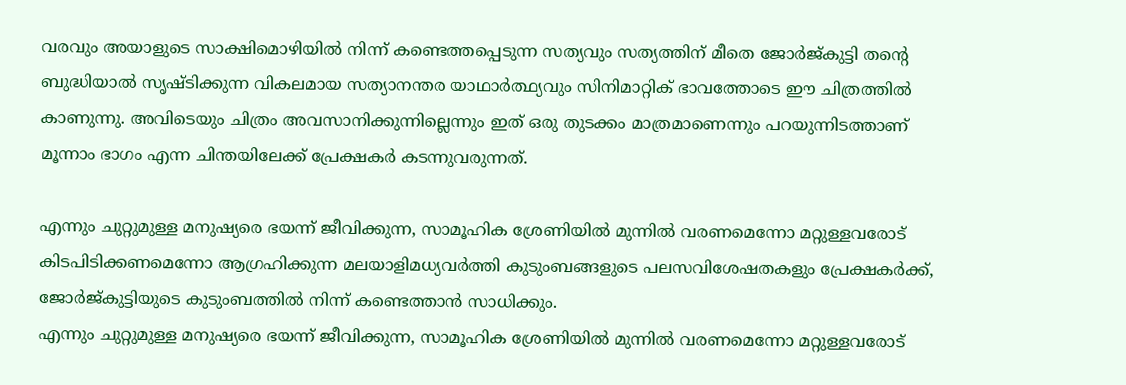വരവും അയാളുടെ സാക്ഷിമൊഴിയിൽ നിന്ന് കണ്ടെത്തപ്പെടുന്ന സത്യവും സത്യത്തിന് മീതെ ജോർജ്കുട്ടി തന്റെ ബുദ്ധിയാൽ സൃഷ്ടിക്കുന്ന വികലമായ സത്യാനന്തര യാഥാർത്ഥ്യവും സിനിമാറ്റിക് ഭാവത്തോടെ ഈ ചിത്രത്തിൽ കാണുന്നു. അവിടെയും ചിത്രം അവസാനിക്കുന്നില്ലെന്നും ഇത് ഒരു തുടക്കം മാത്രമാണെന്നും പറയുന്നിടത്താണ് മൂന്നാം ഭാഗം എന്ന ചിന്തയിലേക്ക് പ്രേക്ഷകർ കടന്നുവരുന്നത്.

എന്നും ചുറ്റുമുള്ള മനുഷ്യരെ ഭയന്ന് ജീവിക്കുന്ന, സാമൂഹിക ശ്രേണിയിൽ മുന്നിൽ വരണമെന്നോ മറ്റുള്ളവരോട് കിടപിടിക്കണമെന്നോ ആഗ്രഹിക്കുന്ന മലയാളിമധ്യവർത്തി കുടുംബങ്ങളുടെ പലസവിശേഷതകളും പ്രേക്ഷകർക്ക്, ജോർജ്കുട്ടിയുടെ കുടുംബത്തിൽ നിന്ന് കണ്ടെത്താൻ സാധിക്കും.
എന്നും ചുറ്റുമുള്ള മനുഷ്യരെ ഭയന്ന് ജീവിക്കുന്ന, സാമൂഹിക ശ്രേണിയിൽ മുന്നിൽ വരണമെന്നോ മറ്റുള്ളവരോട്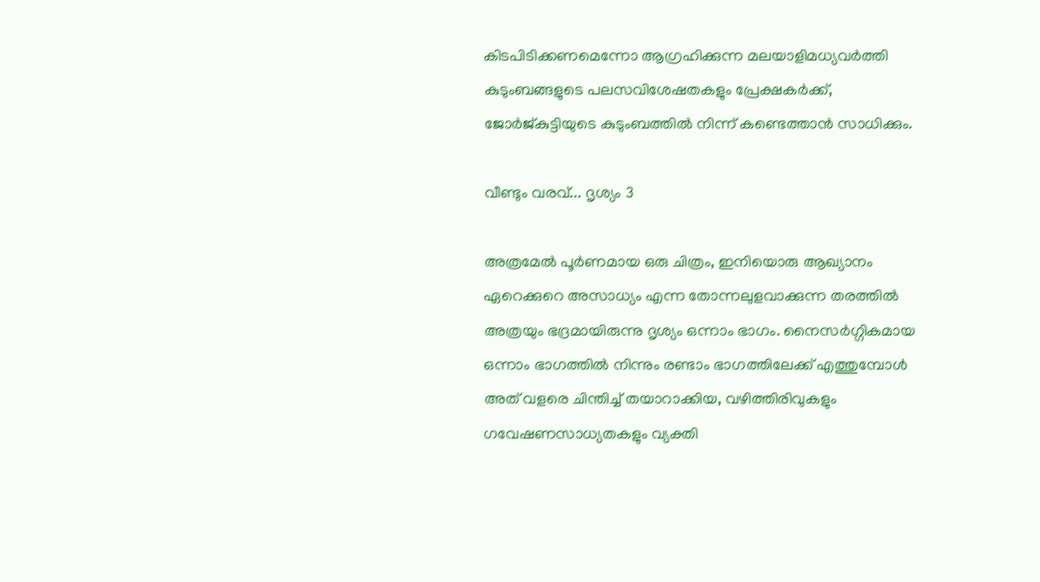കിടപിടിക്കണമെന്നോ ആഗ്രഹിക്കുന്ന മലയാളിമധ്യവർത്തി കുടുംബങ്ങളുടെ പലസവിശേഷതകളും പ്രേക്ഷകർക്ക്, ജോർജ്കുട്ടിയുടെ കുടുംബത്തിൽ നിന്ന് കണ്ടെത്താൻ സാധിക്കും.

വീണ്ടും വരവ്... ദൃശ്യം 3

അത്രമേൽ പൂർണമായ ഒരു ചിത്രം, ഇനിയൊരു ആഖ്യാനം ഏറെക്കുറെ അസാധ്യം എന്ന തോന്നലുളവാക്കുന്ന തരത്തിൽ അത്രയും ഭദ്രമായിരുന്നു ദൃശ്യം ഒന്നാം ഭാഗം. നൈസർഗ്ഗികമായ ഒന്നാം ഭാഗത്തിൽ നിന്നും രണ്ടാം ഭാഗത്തിലേക്ക് എത്തുമ്പോൾ അത് വളരെ ചിന്തിച്ച് തയാറാക്കിയ, വഴിത്തിരിവുകളും ഗവേഷണസാധ്യതകളും വ്യക്തി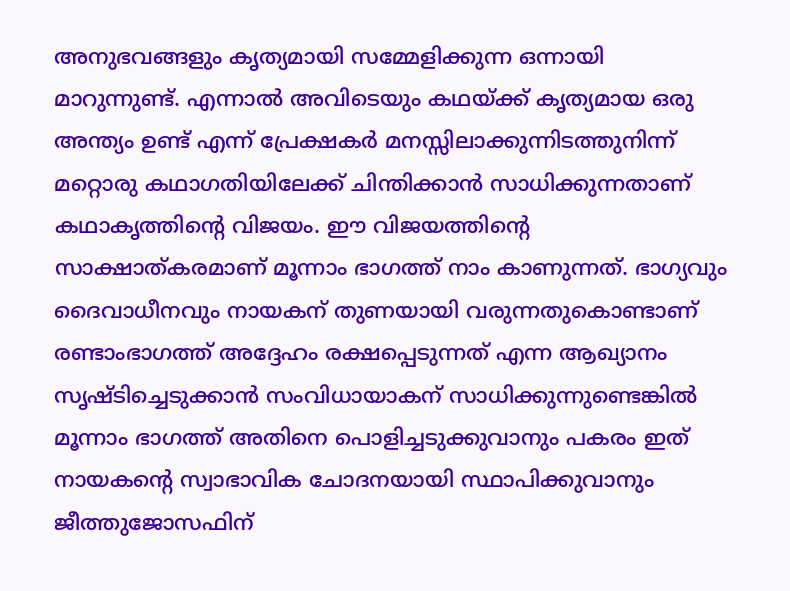അനുഭവങ്ങളും കൃത്യമായി സമ്മേളിക്കുന്ന ഒന്നായി മാറുന്നുണ്ട്. എന്നാൽ അവിടെയും കഥയ്ക്ക് കൃത്യമായ ഒരു അന്ത്യം ഉണ്ട് എന്ന് പ്രേക്ഷകർ മനസ്സിലാക്കുന്നിടത്തുനിന്ന് മറ്റൊരു കഥാഗതിയിലേക്ക് ചിന്തിക്കാൻ സാധിക്കുന്നതാണ് കഥാകൃത്തിന്റെ വിജയം. ഈ വിജയത്തിന്റെ സാക്ഷാത്കരമാണ് മൂന്നാം ഭാഗത്ത് നാം കാണുന്നത്. ഭാഗ്യവും ദൈവാധീനവും നായകന് തുണയായി വരുന്നതുകൊണ്ടാണ് രണ്ടാംഭാഗത്ത് അദ്ദേഹം രക്ഷപ്പെടുന്നത് എന്ന ആഖ്യാനം സൃഷ്ടിച്ചെടുക്കാൻ സംവിധായാകന് സാധിക്കുന്നുണ്ടെങ്കിൽ മൂന്നാം ഭാഗത്ത് അതിനെ പൊളിച്ചടുക്കുവാനും പകരം ഇത് നായകന്റെ സ്വാഭാവിക ചോദനയായി സ്ഥാപിക്കുവാനും ജീത്തുജോസഫിന്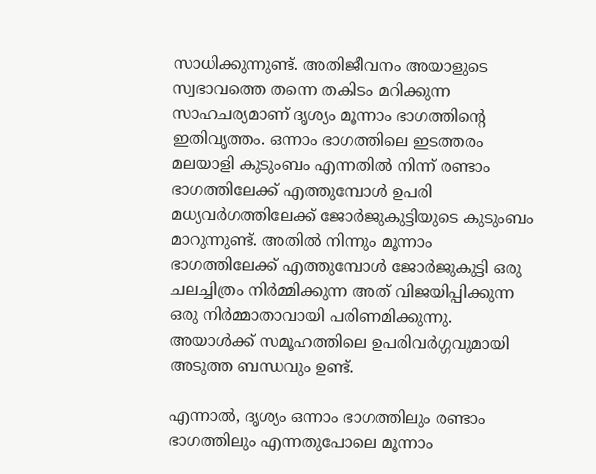സാധിക്കുന്നുണ്ട്. അതിജീവനം അയാളുടെ സ്വഭാവത്തെ തന്നെ തകിടം മറിക്കുന്ന സാഹചര്യമാണ് ദൃശ്യം മൂന്നാം ഭാഗത്തിന്റെ ഇതിവൃത്തം. ഒന്നാം ഭാഗത്തിലെ ഇടത്തരം മലയാളി കുടുംബം എന്നതിൽ നിന്ന് രണ്ടാം ഭാഗത്തിലേക്ക് എത്തുമ്പോൾ ഉപരി മധ്യവർഗത്തിലേക്ക് ജോർജുകുട്ടിയുടെ കുടുംബം മാറുന്നുണ്ട്. അതിൽ നിന്നും മൂന്നാം ഭാഗത്തിലേക്ക് എത്തുമ്പോൾ ജോർജുകുട്ടി ഒരു ചലച്ചിത്രം നിർമ്മിക്കുന്ന അത് വിജയിപ്പിക്കുന്ന ഒരു നിർമ്മാതാവായി പരിണമിക്കുന്നു. അയാൾക്ക് സമൂഹത്തിലെ ഉപരിവർഗ്ഗവുമായി അടുത്ത ബന്ധവും ഉണ്ട്.

എന്നാൽ, ദൃശ്യം ഒന്നാം ഭാഗത്തിലും രണ്ടാം ഭാഗത്തിലും എന്നതുപോലെ മൂന്നാം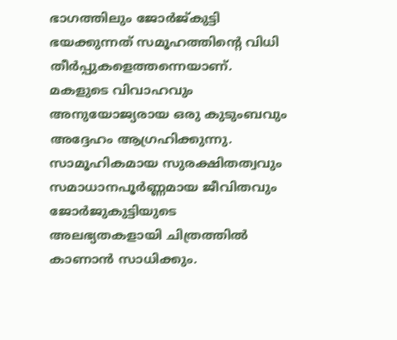ഭാഗത്തിലും ജോർജ്കുട്ടി ഭയക്കുന്നത് സമൂഹത്തിന്റെ വിധി തീർപ്പുകളെത്തന്നെയാണ്. മകളുടെ വിവാഹവും അനുയോജ്യരായ ഒരു കുടുംബവും അദ്ദേഹം ആഗ്രഹിക്കുന്നു. സാമൂഹികമായ സുരക്ഷിതത്വവും സമാധാനപൂർണ്ണമായ ജീവിതവും ജോർജുകുട്ടിയുടെ അലഭ്യതകളായി ചിത്രത്തിൽ കാണാൻ സാധിക്കും.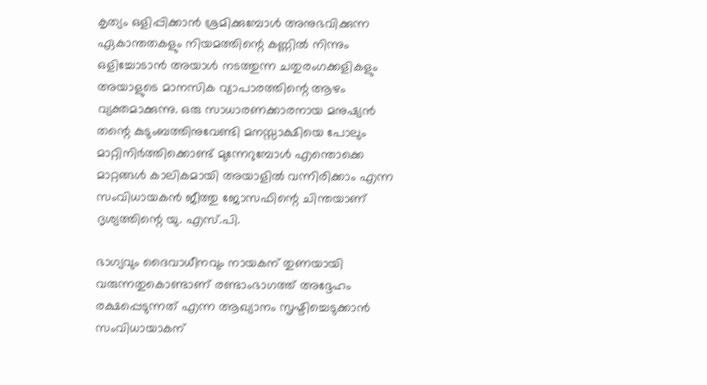കൃത്യം ഒളിപ്പിക്കാൻ ശ്രമിക്കുമ്പോൾ അനുഭവിക്കുന്ന ഏകാന്തതകളും നിയമത്തിന്റെ കണ്ണിൽ നിന്നും ഒളിച്ചോടാൻ അയാൾ നടത്തുന്ന ചതുരംഗക്കളികളും അയാളുടെ മാനസിക വ്യാപാരത്തിന്റെ ആഴം വ്യക്തമാക്കുന്നു. ഒരു സാധാരണക്കാരനായ മനുഷ്യൻ തന്റെ കുടുംബത്തിനുവേണ്ടി മനസ്സാക്ഷിയെ പോലും മാറ്റിനിർത്തിക്കൊണ്ട് മുന്നേറുമ്പോൾ എന്തൊക്കെ മാറ്റങ്ങൾ കാലികമായി അയാളിൽ വന്നിരിക്കാം എന്ന സംവിധായകൻ ജീത്തു ജോസഫിന്റെ ചിന്തയാണ് ദൃശ്യത്തിന്റെ യു. എസ്.പി.

ഭാഗ്യവും ദൈവാധീനവും നായകന് തുണയായി വരുന്നതുകൊണ്ടാണ് രണ്ടാംഭാഗത്ത് അദ്ദേഹം രക്ഷപ്പെടുന്നത് എന്ന ആഖ്യാനം സൃഷ്ടിച്ചെടുക്കാൻ സംവിധായാകന്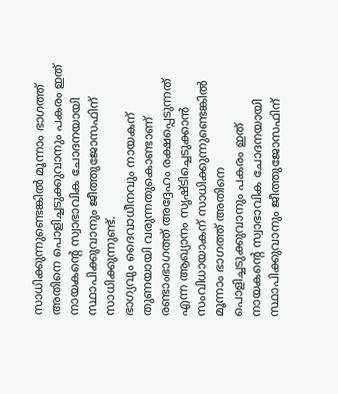സാധിക്കുന്നുണ്ടെങ്കിൽ മൂന്നാം ഭാഗത്ത് അതിനെ പൊളിച്ചടുക്കുവാനും പകരം ഇത് നായകന്റെ സ്വാഭാവിക ചോദനയായി സ്ഥാപിക്കുവാനും ജീത്തുജോസഫിന് സാധിക്കുന്നുണ്ട്.
ഭാഗ്യവും ദൈവാധീനവും നായകന് തുണയായി വരുന്നതുകൊണ്ടാണ് രണ്ടാംഭാഗത്ത് അദ്ദേഹം രക്ഷപ്പെടുന്നത് എന്ന ആഖ്യാനം സൃഷ്ടിച്ചെടുക്കാൻ സംവിധായാകന് സാധിക്കുന്നുണ്ടെങ്കിൽ മൂന്നാം ഭാഗത്ത് അതിനെ പൊളിച്ചടുക്കുവാനും പകരം ഇത് നായകന്റെ സ്വാഭാവിക ചോദനയായി സ്ഥാപിക്കുവാനും ജീത്തുജോസഫിന്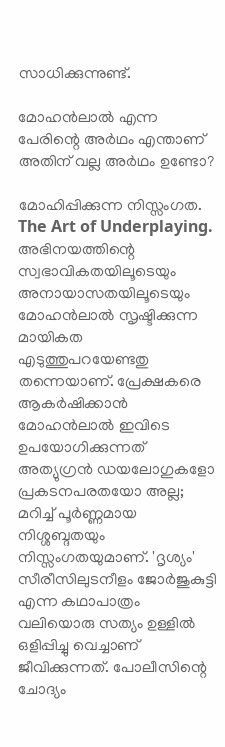സാധിക്കുന്നുണ്ട്.

മോഹൻലാൽ എന്ന പേരിന്റെ അർഥം എന്താണ് അതിന് വല്ല അർഥം ഉണ്ടോ?

മോഹിപ്പിക്കുന്ന നിസ്സംഗത. The Art of Underplaying. അഭിനയത്തിന്റെ സ്വഭാവികതയിലൂടെയും അനായാസതയിലൂടെയും മോഹൻലാൽ സൃഷ്ടിക്കുന്ന മായികത എടുത്തുപറയേണ്ടതു തന്നെയാണ്. പ്രേക്ഷകരെ ആകർഷിക്കാൻ മോഹൻലാൽ ഇവിടെ ഉപയോഗിക്കുന്നത് അത്യുഗ്രൻ ഡയലോഗുകളോ പ്രകടനപരതയോ അല്ല; മറിച്ച് പൂർണ്ണമായ നിശ്ശബ്ദതയും നിസ്സംഗതയുമാണ്. 'ദൃശ്യം' സീരീസിലുടനീളം ജോർജുകുട്ടി എന്ന കഥാപാത്രം വലിയൊരു സത്യം ഉള്ളിൽ ഒളിപ്പിച്ചു വെച്ചാണ് ജീവിക്കുന്നത്. പോലീസിന്റെ ചോദ്യം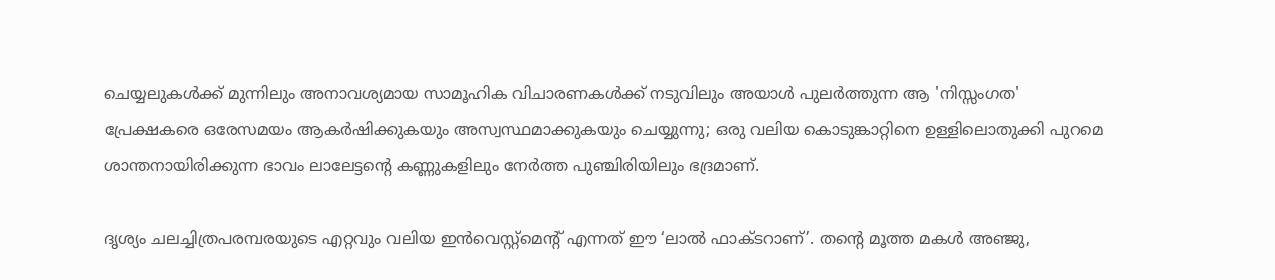ചെയ്യലുകൾക്ക് മുന്നിലും അനാവശ്യമായ സാമൂഹിക വിചാരണകൾക്ക് നടുവിലും അയാൾ പുലർത്തുന്ന ആ 'നിസ്സംഗത' പ്രേക്ഷകരെ ഒരേസമയം ആകർഷിക്കുകയും അസ്വസ്ഥമാക്കുകയും ചെയ്യുന്നു; ഒരു വലിയ കൊടുങ്കാറ്റിനെ ഉള്ളിലൊതുക്കി പുറമെ ശാന്തനായിരിക്കുന്ന ഭാവം ലാലേട്ടന്റെ കണ്ണുകളിലും നേർത്ത പുഞ്ചിരിയിലും ഭദ്രമാണ്.

ദൃശ്യം ചലച്ചിത്രപരമ്പരയുടെ എറ്റവും വലിയ ഇൻവെസ്റ്റ്മെന്റ് എന്നത് ഈ ‘ലാൽ ഫാക്ടറാണ്’. തന്റെ മൂത്ത മകൾ അഞ്ജു,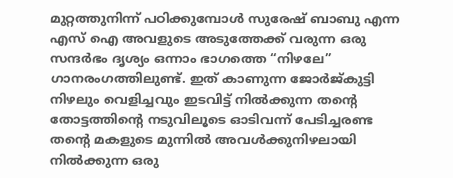മുറ്റത്തുനിന്ന് പഠിക്കുമ്പോൾ സുരേഷ് ബാബു എന്ന എസ് ഐ അവളുടെ അടുത്തേക്ക് വരുന്ന ഒരു സന്ദർഭം ദൃശ്യം ഒന്നാം ഭാഗത്തെ “നിഴലേ” ഗാനരംഗത്തിലുണ്ട്. ഇത് കാണുന്ന ജോർജ്കുട്ടി നിഴലും വെളിച്ചവും ഇടവിട്ട് നിൽക്കുന്ന തന്റെ തോട്ടത്തിന്റെ നടുവിലൂടെ ഓടിവന്ന് പേടിച്ചരണ്ട തന്റെ മകളുടെ മുന്നിൽ അവൾക്കുനിഴലായി നിൽക്കുന്ന ഒരു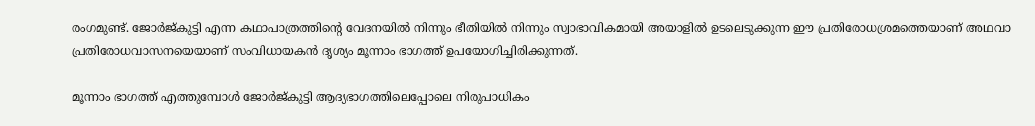രംഗമുണ്ട്. ജോർജ്കുട്ടി എന്ന കഥാപാത്രത്തിന്റെ വേദനയിൽ നിന്നും ഭീതിയിൽ നിന്നും സ്വാഭാവികമായി അയാളിൽ ഉടലെടുക്കുന്ന ഈ പ്രതിരോധശ്രമത്തെയാണ് അഥവാ പ്രതിരോധവാസനയെയാണ് സംവിധായകൻ ദൃശ്യം മൂന്നാം ഭാഗത്ത് ഉപയോഗിച്ചിരിക്കുന്നത്.

മൂന്നാം ഭാഗത്ത് എത്തുമ്പോൾ ജോർജ്കുട്ടി ആദ്യഭാഗത്തിലെപ്പോലെ നിരുപാധികം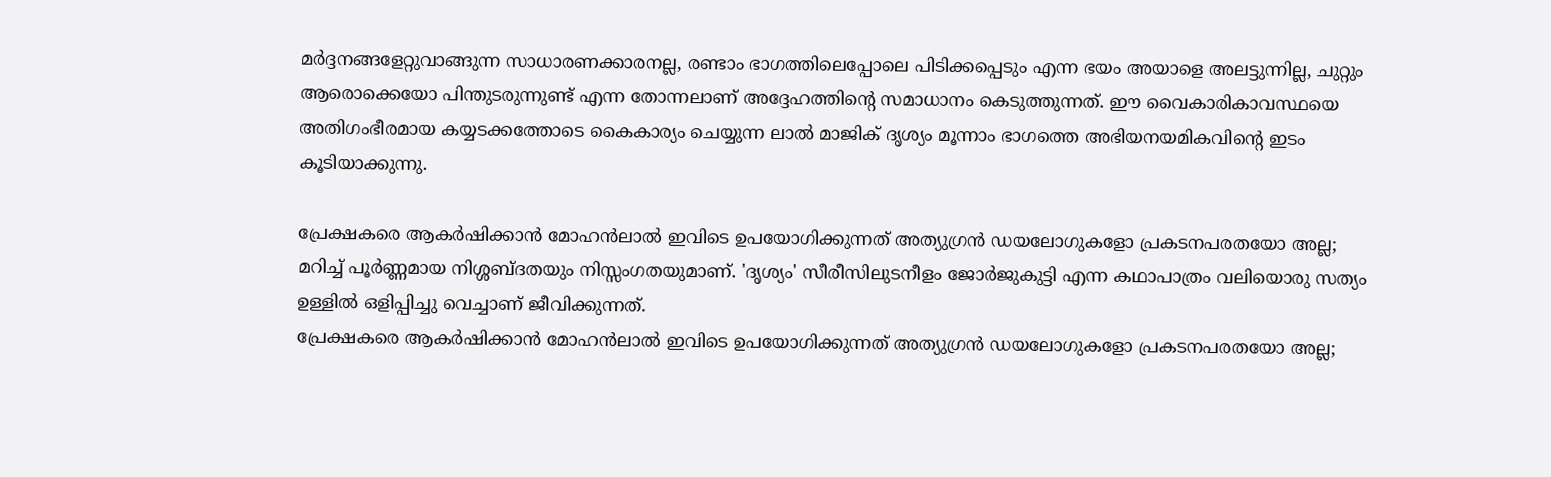മർദ്ദനങ്ങളേറ്റുവാങ്ങുന്ന സാധാരണക്കാരനല്ല, രണ്ടാം ഭാഗത്തിലെപ്പോലെ പിടിക്കപ്പെടും എന്ന ഭയം അയാളെ അലട്ടുന്നില്ല, ചുറ്റും ആരൊക്കെയോ പിന്തുടരുന്നുണ്ട് എന്ന തോന്നലാണ് അദ്ദേഹത്തിന്റെ സമാധാനം കെടുത്തുന്നത്. ഈ വൈകാരികാവസ്ഥയെ അതിഗംഭീരമായ കയ്യടക്കത്തോടെ കൈകാര്യം ചെയ്യുന്ന ലാൽ മാജിക് ദൃശ്യം മൂന്നാം ഭാഗത്തെ അഭിയനയമികവിന്റെ ഇടം കൂടിയാക്കുന്നു.

പ്രേക്ഷകരെ ആകർഷിക്കാൻ മോഹൻലാൽ ഇവിടെ ഉപയോഗിക്കുന്നത് അത്യുഗ്രൻ ഡയലോഗുകളോ പ്രകടനപരതയോ അല്ല; മറിച്ച് പൂർണ്ണമായ നിശ്ശബ്ദതയും നിസ്സംഗതയുമാണ്. 'ദൃശ്യം' സീരീസിലുടനീളം ജോർജുകുട്ടി എന്ന കഥാപാത്രം വലിയൊരു സത്യം ഉള്ളിൽ ഒളിപ്പിച്ചു വെച്ചാണ് ജീവിക്കുന്നത്.
പ്രേക്ഷകരെ ആകർഷിക്കാൻ മോഹൻലാൽ ഇവിടെ ഉപയോഗിക്കുന്നത് അത്യുഗ്രൻ ഡയലോഗുകളോ പ്രകടനപരതയോ അല്ല;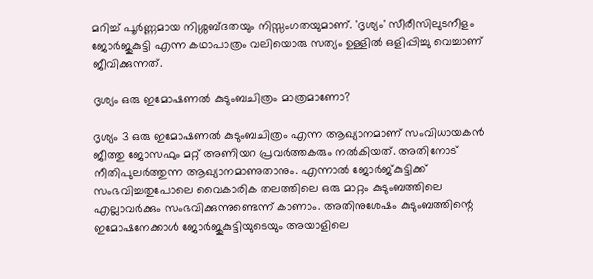മറിച്ച് പൂർണ്ണമായ നിശ്ശബ്ദതയും നിസ്സംഗതയുമാണ്. 'ദൃശ്യം' സീരീസിലുടനീളം ജോർജുകുട്ടി എന്ന കഥാപാത്രം വലിയൊരു സത്യം ഉള്ളിൽ ഒളിപ്പിച്ചു വെച്ചാണ് ജീവിക്കുന്നത്.

ദൃശ്യം ഒരു ഇമോഷണൽ കുടുംബചിത്രം മാത്രമാണോ?

ദൃശ്യം 3 ഒരു ഇമോഷണൽ കുടുംബചിത്രം എന്ന ആഖ്യാനമാണ് സംവിധായകൻ ജീത്തു ജോസഫും മറ്റ് അണിയറ പ്രവർത്തകരും നൽകിയത്. അതിനോട് നീതിപുലർത്തുന്ന ആഖ്യാനമാണുതാനും. എന്നാൽ ജോർജ്കുട്ടിക്ക് സംഭവിച്ചതുപോലെ വൈകാരിക തലത്തിലെ ഒരു മാറ്റം കുടുംബത്തിലെ എല്ലാവർക്കും സംഭവിക്കുന്നുണ്ടെന്ന് കാണാം. അതിനുശേഷം കുടുംബത്തിന്റെ ഇമോഷനേക്കാൾ ജോർജുകുട്ടിയുടെയും അയാളിലെ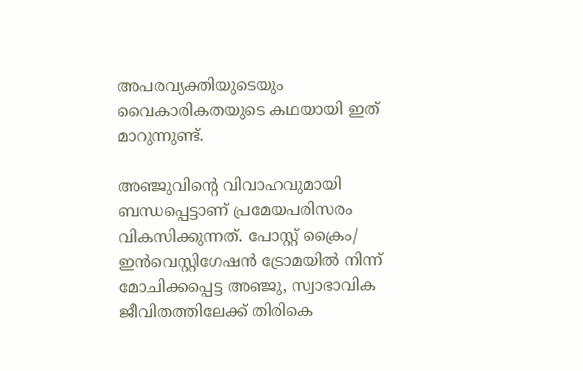അപരവ്യക്തിയുടെയും വൈകാരികതയുടെ കഥയായി ഇത് മാറുന്നുണ്ട്.

അഞ്ജുവിന്റെ വിവാഹവുമായി ബന്ധപ്പെട്ടാണ് പ്രമേയപരിസരം വികസിക്കുന്നത്. പോസ്റ്റ് ക്രൈം/ ഇൻവെസ്റ്റിഗേഷൻ ട്രോമയിൽ നിന്ന് മോചിക്കപ്പെട്ട അഞ്ജു, സ്വാഭാവിക ജീവിതത്തിലേക്ക് തിരികെ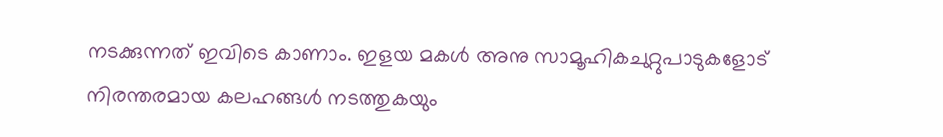നടക്കുന്നത് ഇവിടെ കാണാം. ഇളയ മകൾ അനു സാമൂഹികചുറ്റുപാടുകളോട് നിരന്തരമായ കലഹങ്ങൾ നടത്തുകയും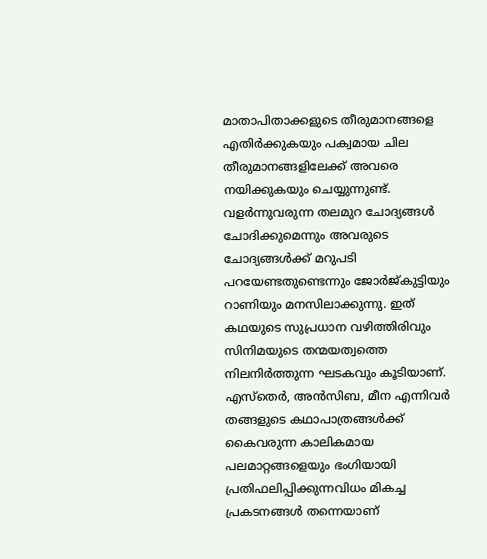മാതാപിതാക്കളുടെ തീരുമാനങ്ങളെ എതിർക്കുകയും പക്വമായ ചില തീരുമാനങ്ങളിലേക്ക് അവരെ നയിക്കുകയും ചെയ്യുന്നുണ്ട്. വളർന്നുവരുന്ന തലമുറ ചോദ്യങ്ങൾ ചോദിക്കുമെന്നും അവരുടെ ചോദ്യങ്ങൾക്ക് മറുപടി പറയേണ്ടതുണ്ടെന്നും ജോർജ്കുട്ടിയും റാണിയും മനസിലാക്കുന്നു. ഇത് കഥയുടെ സുപ്രധാന വഴിത്തിരിവും സിനിമയുടെ തന്മയത്വത്തെ നിലനിർത്തുന്ന ഘടകവും കൂടിയാണ്. എസ്തെർ, അൻസിബ, മീന എന്നിവർ തങ്ങളുടെ കഥാപാത്രങ്ങൾക്ക് കൈവരുന്ന കാലികമായ പലമാറ്റങ്ങളെയും ഭംഗിയായി പ്രതിഫലിപ്പിക്കുന്നവിധം മികച്ച പ്രകടനങ്ങൾ തന്നെയാണ്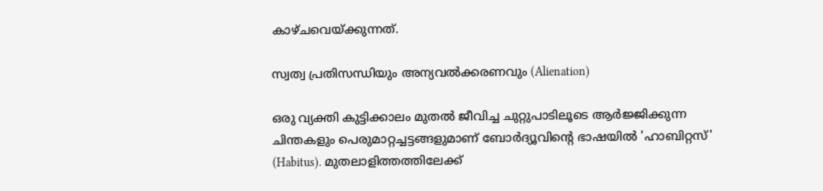കാഴ്ചവെയ്ക്കുന്നത്.

സ്വത്വ പ്രതിസന്ധിയും അന്യവൽക്കരണവും (Alienation)

ഒരു വ്യക്തി കുട്ടിക്കാലം മുതൽ ജീവിച്ച ചുറ്റുപാടിലൂടെ ആർജ്ജിക്കുന്ന ചിന്തകളും പെരുമാറ്റച്ചട്ടങ്ങളുമാണ് ബോർദ്യൂവിന്റെ ഭാഷയിൽ 'ഹാബിറ്റസ്' (Habitus). മുതലാളിത്തത്തിലേക്ക്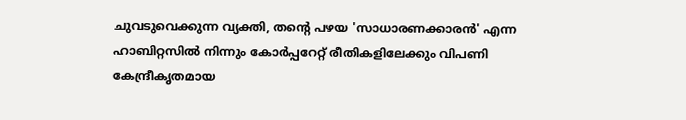ചുവടുവെക്കുന്ന വ്യക്തി, തന്റെ പഴയ 'സാധാരണക്കാരൻ' എന്ന ഹാബിറ്റസിൽ നിന്നും കോർപ്പറേറ്റ് രീതികളിലേക്കും വിപണി കേന്ദ്രീകൃതമായ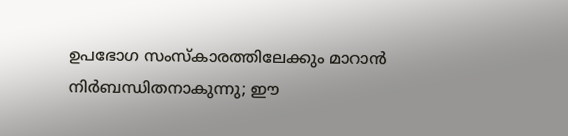ഉപഭോഗ സംസ്കാരത്തിലേക്കും മാറാൻ നിർബന്ധിതനാകുന്നു; ഈ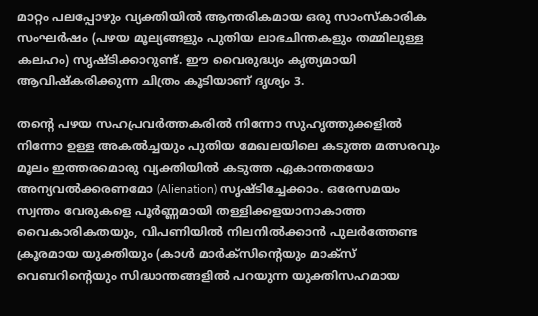മാറ്റം പലപ്പോഴും വ്യക്തിയിൽ ആന്തരികമായ ഒരു സാംസ്കാരിക സംഘർഷം (പഴയ മൂല്യങ്ങളും പുതിയ ലാഭചിന്തകളും തമ്മിലുള്ള കലഹം) സൃഷ്ടിക്കാറുണ്ട്. ഈ വൈരുദ്ധ്യം കൃത്യമായി ആവിഷ്കരിക്കുന്ന ചിത്രം കൂടിയാണ് ദൃശ്യം 3.

തന്റെ പഴയ സഹപ്രവർത്തകരിൽ നിന്നോ സുഹൃത്തുക്കളിൽ നിന്നോ ഉള്ള അകൽച്ചയും പുതിയ മേഖലയിലെ കടുത്ത മത്സരവും മൂലം ഇത്തരമൊരു വ്യക്തിയിൽ കടുത്ത ഏകാന്തതയോ അന്യവൽക്കരണമോ (Alienation) സൃഷ്ടിച്ചേക്കാം. ഒരേസമയം സ്വന്തം വേരുകളെ പൂർണ്ണമായി തള്ളിക്കളയാനാകാത്ത വൈകാരികതയും, വിപണിയിൽ നിലനിൽക്കാൻ പുലർത്തേണ്ട ക്രൂരമായ യുക്തിയും (കാൾ മാർക്സിന്റെയും മാക്സ് വെബറിന്റെയും സിദ്ധാന്തങ്ങളിൽ പറയുന്ന യുക്തിസഹമായ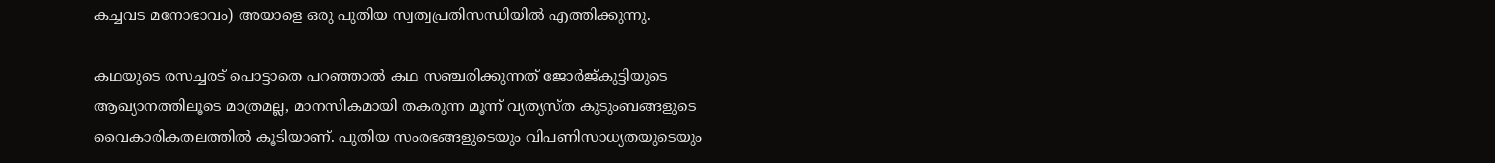കച്ചവട മനോഭാവം) അയാളെ ഒരു പുതിയ സ്വത്വപ്രതിസന്ധിയിൽ എത്തിക്കുന്നു.

കഥയുടെ രസച്ചരട് പൊട്ടാതെ പറഞ്ഞാൽ കഥ സഞ്ചരിക്കുന്നത് ജോർജ്കുട്ടിയുടെ ആഖ്യാനത്തിലൂടെ മാത്രമല്ല, മാനസികമായി തകരുന്ന മൂന്ന് വ്യത്യസ്ത കുടുംബങ്ങളുടെ വൈകാരികതലത്തിൽ കൂടിയാണ്. പുതിയ സംരഭങ്ങളുടെയും വിപണിസാധ്യതയുടെയും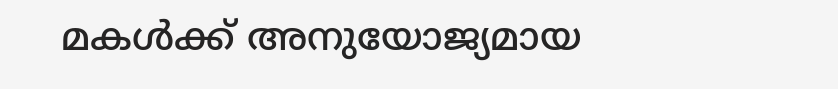മകൾക്ക് അനുയോജ്യമായ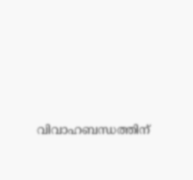വിവാഹബന്ധത്തിന്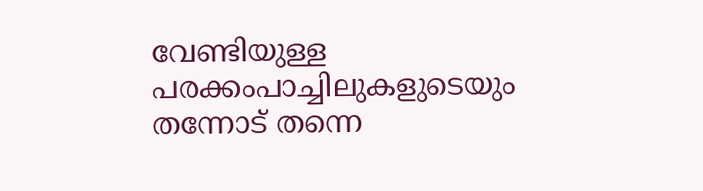വേണ്ടിയുള്ള പരക്കംപാച്ചിലുകളുടെയും തന്നോട് തന്നെ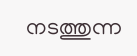നടത്തുന്ന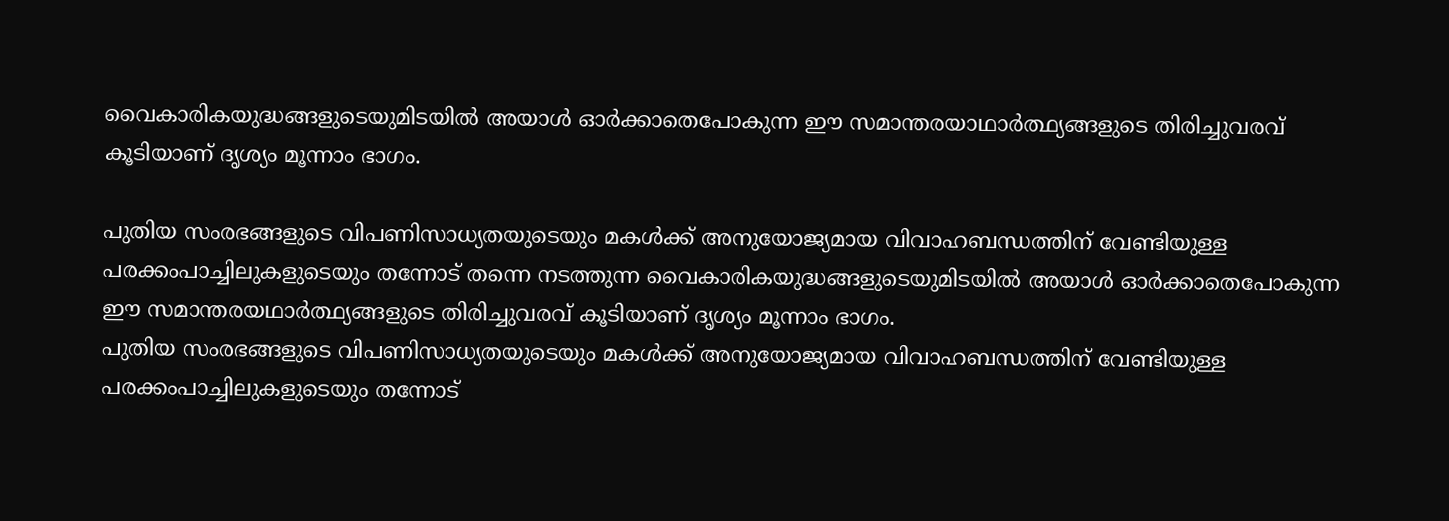വൈകാരികയുദ്ധങ്ങളുടെയുമിടയിൽ അയാൾ ഓർക്കാതെപോകുന്ന ഈ സമാന്തരയാഥാർത്ഥ്യങ്ങളുടെ തിരിച്ചുവരവ് കൂടിയാണ് ദൃശ്യം മൂന്നാം ഭാഗം.

പുതിയ സംരഭങ്ങളുടെ വിപണിസാധ്യതയുടെയും മകൾക്ക് അനുയോജ്യമായ വിവാഹബന്ധത്തിന് വേണ്ടിയുള്ള പരക്കംപാച്ചിലുകളുടെയും തന്നോട് തന്നെ നടത്തുന്ന വൈകാരികയുദ്ധങ്ങളുടെയുമിടയിൽ അയാൾ ഓർക്കാതെപോകുന്ന ഈ സമാന്തരയഥാർത്ഥ്യങ്ങളുടെ തിരിച്ചുവരവ് കൂടിയാണ് ദൃശ്യം മൂന്നാം ഭാഗം.
പുതിയ സംരഭങ്ങളുടെ വിപണിസാധ്യതയുടെയും മകൾക്ക് അനുയോജ്യമായ വിവാഹബന്ധത്തിന് വേണ്ടിയുള്ള പരക്കംപാച്ചിലുകളുടെയും തന്നോട്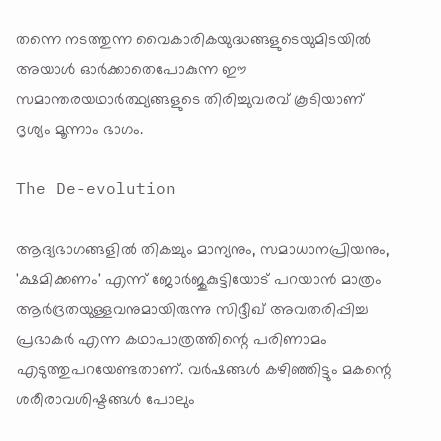തന്നെ നടത്തുന്ന വൈകാരികയുദ്ധങ്ങളുടെയുമിടയിൽ അയാൾ ഓർക്കാതെപോകുന്ന ഈ സമാന്തരയഥാർത്ഥ്യങ്ങളുടെ തിരിച്ചുവരവ് കൂടിയാണ് ദൃശ്യം മൂന്നാം ഭാഗം.

The De-evolution

ആദ്യഭാഗങ്ങളിൽ തികച്ചും മാന്യനും, സമാധാനപ്രിയനും, 'ക്ഷമിക്കണം' എന്ന് ജോർജുകുട്ടിയോട് പറയാൻ മാത്രം ആർദ്രതയുള്ളവനുമായിരുന്നു സിദ്ദീഖ് അവതരിപ്പിച്ച പ്രഭാകർ എന്ന കഥാപാത്രത്തിന്റെ പരിണാമം എടുത്തുപറയേണ്ടതാണ്. വർഷങ്ങൾ കഴിഞ്ഞിട്ടും മകന്റെ ശരീരാവശിഷ്ടങ്ങൾ പോലും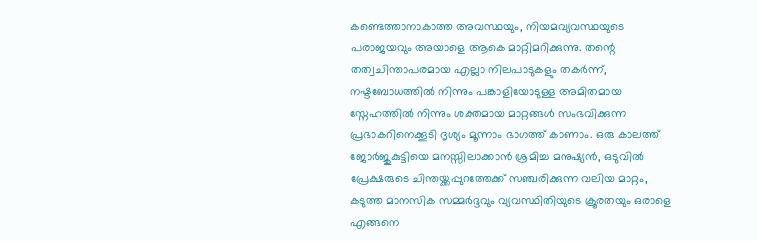കണ്ടെത്താനാകാത്ത അവസ്ഥയും, നിയമവ്യവസ്ഥയുടെ പരാജയവും അയാളെ ആകെ മാറ്റിമറിക്കുന്നു. തന്റെ തത്വചിന്താപരമായ എല്ലാ നിലപാടുകളും തകർന്ന്, നഷ്ടബോധത്തിൽ നിന്നും പങ്കാളിയോടുള്ള അമിതമായ സ്നേഹത്തിൽ നിന്നും ശക്തമായ മാറ്റങ്ങൾ സംഭവിക്കുന്ന പ്രഭാകറിനെക്കൂടി ദൃശ്യം മൂന്നാം ഭാഗത്ത് കാണാം. ഒരു കാലത്ത് ജോർജുകുട്ടിയെ മനസ്സിലാക്കാൻ ശ്രമിച്ച മനുഷ്യൻ, ഒടുവിൽ പ്രേക്ഷരുടെ ചിന്തയ്ക്കപ്പുറത്തേക്ക് സഞ്ചരിക്കുന്ന വലിയ മാറ്റം, കടുത്ത മാനസിക സമ്മർദ്ദവും വ്യവസ്ഥിതിയുടെ ക്രൂരതയും ഒരാളെ എങ്ങനെ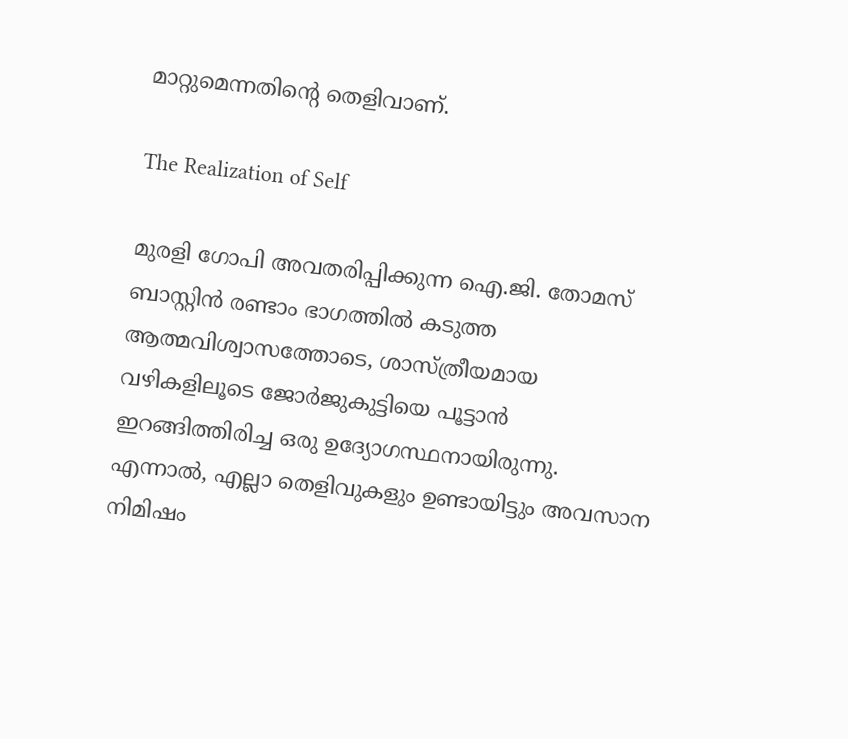മാറ്റുമെന്നതിന്റെ തെളിവാണ്.

The Realization of Self

മുരളി ഗോപി അവതരിപ്പിക്കുന്ന ഐ.ജി. തോമസ് ബാസ്റ്റിൻ രണ്ടാം ഭാഗത്തിൽ കടുത്ത ആത്മവിശ്വാസത്തോടെ, ശാസ്ത്രീയമായ വഴികളിലൂടെ ജോർജുകുട്ടിയെ പൂട്ടാൻ ഇറങ്ങിത്തിരിച്ച ഒരു ഉദ്യോഗസ്ഥനായിരുന്നു. എന്നാൽ, എല്ലാ തെളിവുകളും ഉണ്ടായിട്ടും അവസാന നിമിഷം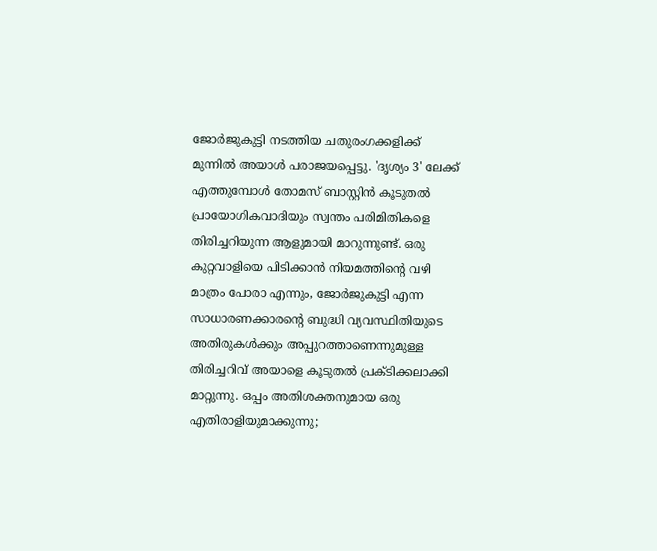ജോർജുകുട്ടി നടത്തിയ ചതുരംഗക്കളിക്ക് മുന്നിൽ അയാൾ പരാജയപ്പെട്ടു. 'ദൃശ്യം 3' ലേക്ക് എത്തുമ്പോൾ തോമസ് ബാസ്റ്റിൻ കൂടുതൽ പ്രായോഗികവാദിയും സ്വന്തം പരിമിതികളെ തിരിച്ചറിയുന്ന ആളുമായി മാറുന്നുണ്ട്. ഒരു കുറ്റവാളിയെ പിടിക്കാൻ നിയമത്തിന്റെ വഴി മാത്രം പോരാ എന്നും, ജോർജുകുട്ടി എന്ന സാധാരണക്കാരന്റെ ബുദ്ധി വ്യവസ്ഥിതിയുടെ അതിരുകൾക്കും അപ്പുറത്താണെന്നുമുള്ള തിരിച്ചറിവ് അയാളെ കൂടുതൽ പ്രക്ടിക്കലാക്കി മാറ്റുന്നു. ഒപ്പം അതിശക്തനുമായ ഒരു എതിരാളിയുമാക്കുന്നു;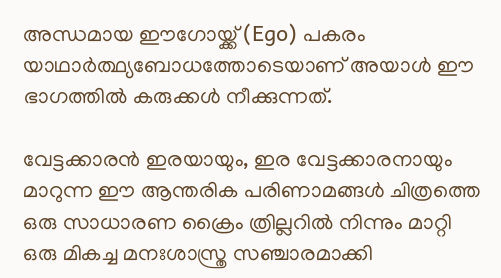അന്ധമായ ഈഗോയ്ക്ക് (Ego) പകരം യാഥാർത്ഥ്യബോധത്തോടെയാണ് അയാൾ ഈ ഭാഗത്തിൽ കരുക്കൾ നീക്കുന്നത്.

വേട്ടക്കാരൻ ഇരയായും, ഇര വേട്ടക്കാരനായും മാറുന്ന ഈ ആന്തരിക പരിണാമങ്ങൾ ചിത്രത്തെ ഒരു സാധാരണ ക്രൈം ത്രില്ലറിൽ നിന്നും മാറ്റി ഒരു മികച്ച മനഃശാസ്ത്ര സഞ്ചാരമാക്കി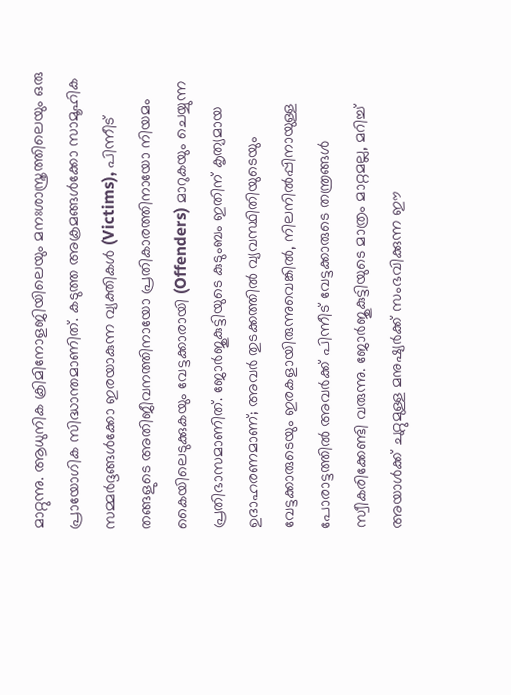മാറ്റുന്നു. ആധുനിക ക്രിമിനോളജിയിലെയും മനഃശാസ്ത്രത്തിലെയും ഒരു പ്രായോഗിക സിദ്ധാന്തമാണിത്. കടുത്ത അക്രമങ്ങൾക്കോ സാമൂഹിക സമ്മർദ്ദങ്ങൾക്കോ ഇരയാകുന്ന വ്യക്തികൾ (Victims), പിന്നീട് തങ്ങളുടെ അതിജീവനത്തിനായോ പ്രതികാരത്തിനായോ നിയമം കൈയിലെടുക്കുകയും വേട്ടക്കാരായി (Offenders) മാറുകയും ചെയ്യുന്ന പ്രതിഭാസമാണിത്. ജോർജുകുട്ടിയുടെ കുടുംബം ഇതിന് കൃത്യമായ ഉദാഹരണമാണ്; അവർ തുടക്കത്തിൽ വ്യവസ്ഥിതിയുടെയും വേട്ടക്കാരുടെയും ഇരകളായിരുന്നുവെങ്കിൽ, നിലനിൽപ്പിനായുള്ള പോരാട്ടത്തിൽ അവർക്ക് പിന്നീട് വേട്ടക്കാരുടെ തന്ത്രങ്ങൾ സ്വീകരിക്കേണ്ടി വരുന്നു. ജോർജുകുട്ടിയുടെ മാത്രം മാറ്റമല്ല, മറിച്ച് അയാൾക്ക് ചുറ്റുമുള്ള മനുഷ്യർക്ക് സംഭവിക്കുന്ന ഈ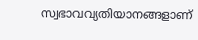സ്വഭാവവ്യതിയാനങ്ങളാണ്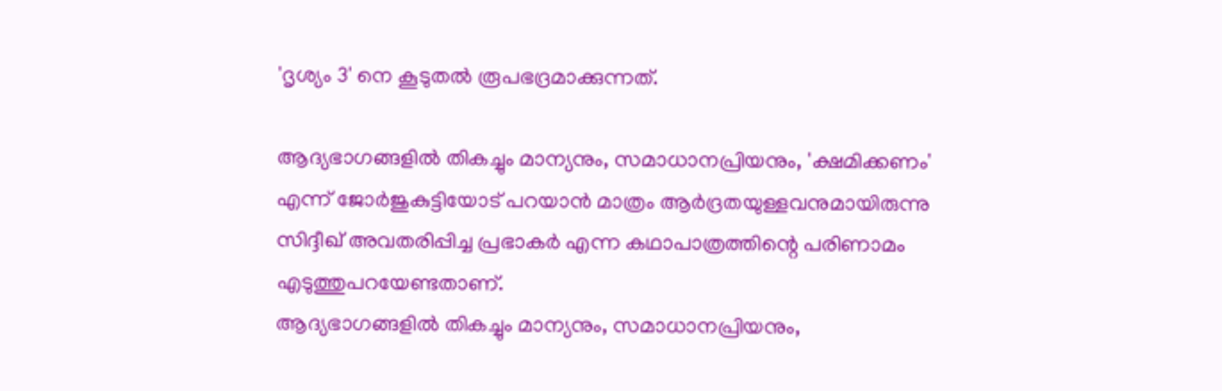'ദൃശ്യം 3' നെ കൂടുതൽ രൂപഭദ്രമാക്കുന്നത്.

ആദ്യഭാഗങ്ങളിൽ തികച്ചും മാന്യനും, സമാധാനപ്രിയനും, 'ക്ഷമിക്കണം' എന്ന് ജോർജുകുട്ടിയോട് പറയാൻ മാത്രം ആർദ്രതയുള്ളവനുമായിരുന്നു സിദ്ദീഖ് അവതരിപ്പിച്ച പ്രഭാകർ എന്ന കഥാപാത്രത്തിന്റെ പരിണാമം എടുത്തുപറയേണ്ടതാണ്.
ആദ്യഭാഗങ്ങളിൽ തികച്ചും മാന്യനും, സമാധാനപ്രിയനും,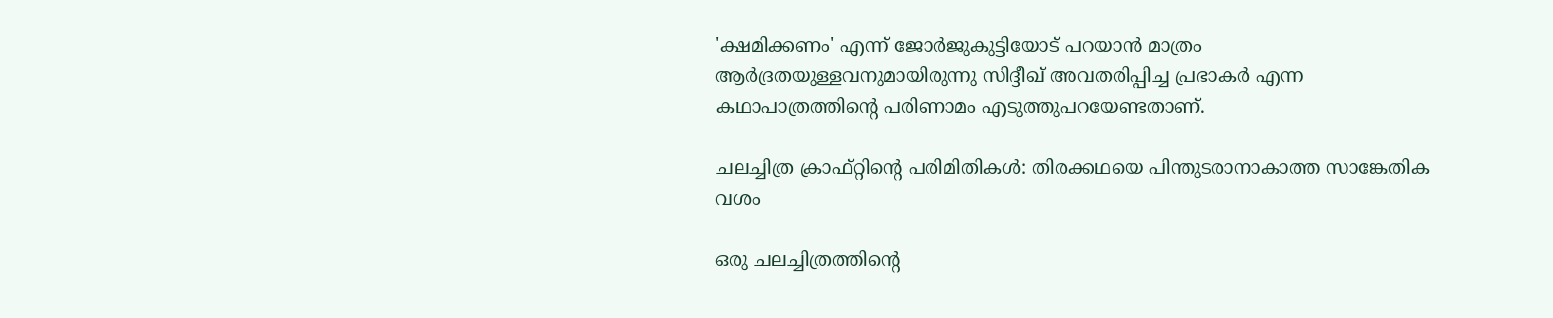'ക്ഷമിക്കണം' എന്ന് ജോർജുകുട്ടിയോട് പറയാൻ മാത്രം ആർദ്രതയുള്ളവനുമായിരുന്നു സിദ്ദീഖ് അവതരിപ്പിച്ച പ്രഭാകർ എന്ന കഥാപാത്രത്തിന്റെ പരിണാമം എടുത്തുപറയേണ്ടതാണ്.

ചലച്ചിത്ര ക്രാഫ്റ്റിന്റെ പരിമിതികൾ: തിരക്കഥയെ പിന്തുടരാനാകാത്ത സാങ്കേതിക വശം

ഒരു ചലച്ചിത്രത്തിന്റെ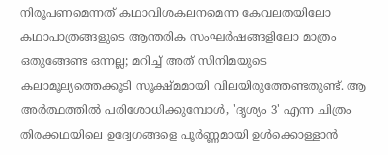നിരൂപണമെന്നത് കഥാവിശകലനമെന്ന കേവലതയിലോ കഥാപാത്രങ്ങളുടെ ആന്തരിക സംഘർഷങ്ങളിലോ മാത്രം ഒതുങ്ങേണ്ട ഒന്നല്ല; മറിച്ച് അത് സിനിമയുടെ കലാമൂല്യത്തെക്കൂടി സൂക്ഷ്മമായി വിലയിരുത്തേണ്ടതുണ്ട്. ആ അർത്ഥത്തിൽ പരിശോധിക്കുമ്പോൾ, 'ദൃശ്യം 3' എന്ന ചിത്രം തിരക്കഥയിലെ ഉദ്വേഗങ്ങളെ പൂർണ്ണമായി ഉൾക്കൊള്ളാൻ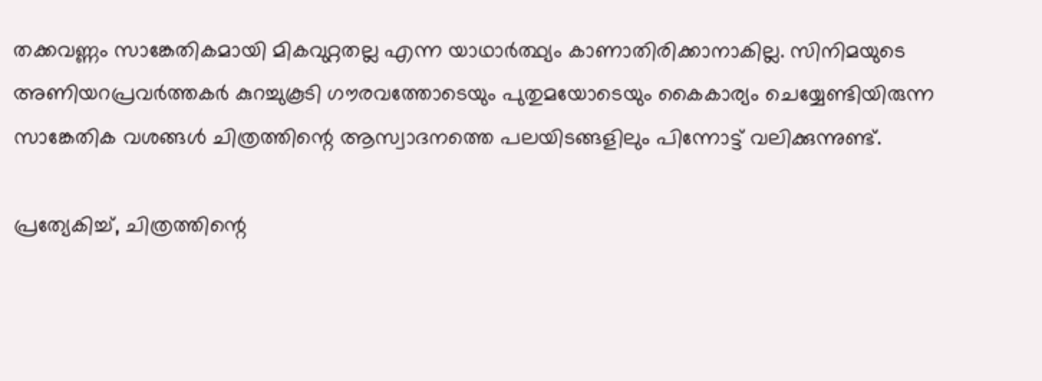തക്കവണ്ണം സാങ്കേതികമായി മികവുറ്റതല്ല എന്ന യാഥാർത്ഥ്യം കാണാതിരിക്കാനാകില്ല. സിനിമയുടെ അണിയറപ്രവർത്തകർ കുറച്ചുകൂടി ഗൗരവത്തോടെയും പുതുമയോടെയും കൈകാര്യം ചെയ്യേണ്ടിയിരുന്ന സാങ്കേതിക വശങ്ങൾ ചിത്രത്തിന്റെ ആസ്വാദനത്തെ പലയിടങ്ങളിലും പിന്നോട്ട് വലിക്കുന്നുണ്ട്.

പ്രത്യേകിച്ച്, ചിത്രത്തിന്റെ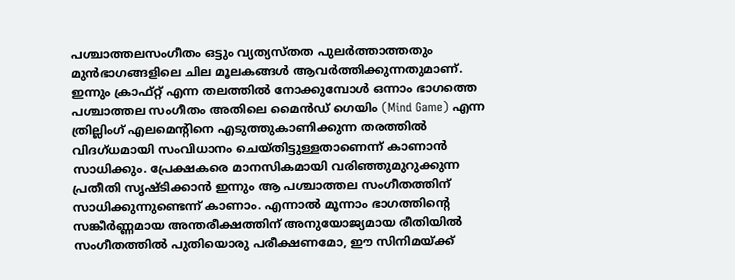പശ്ചാത്തലസംഗീതം ഒട്ടും വ്യത്യസ്തത പുലർത്താത്തതും മുൻഭാഗങ്ങളിലെ ചില മൂലകങ്ങൾ ആവർത്തിക്കുന്നതുമാണ്. ഇന്നും ക്രാഫ്റ്റ് എന്ന തലത്തിൽ നോക്കുമ്പോൾ ഒന്നാം ഭാഗത്തെ പശ്ചാത്തല സംഗീതം അതിലെ മൈൻഡ് ഗെയിം (Mind Game) എന്ന ത്രില്ലിംഗ് എലമെന്റിനെ എടുത്തുകാണിക്കുന്ന തരത്തിൽ വിദഗ്ധമായി സംവിധാനം ചെയ്തിട്ടുള്ളതാണെന്ന് കാണാൻ സാധിക്കും. പ്രേക്ഷകരെ മാനസികമായി വരിഞ്ഞുമുറുക്കുന്ന പ്രതീതി സൃഷ്ടിക്കാൻ ഇന്നും ആ പശ്ചാത്തല സംഗീതത്തിന് സാധിക്കുന്നുണ്ടെന്ന് കാണാം. എന്നാൽ മൂന്നാം ഭാഗത്തിന്റെ സങ്കീർണ്ണമായ അന്തരീക്ഷത്തിന് അനുയോജ്യമായ രീതിയിൽ സംഗീതത്തിൽ പുതിയൊരു പരീക്ഷണമോ, ഈ സിനിമയ്ക്ക്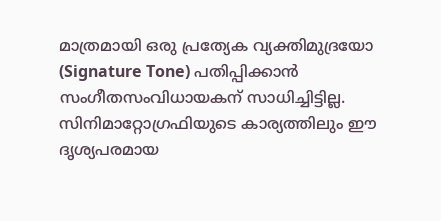മാത്രമായി ഒരു പ്രത്യേക വ്യക്തിമുദ്രയോ (Signature Tone) പതിപ്പിക്കാൻ സംഗീതസംവിധായകന് സാധിച്ചിട്ടില്ല. സിനിമാറ്റോഗ്രഫിയുടെ കാര്യത്തിലും ഈ ദൃശ്യപരമായ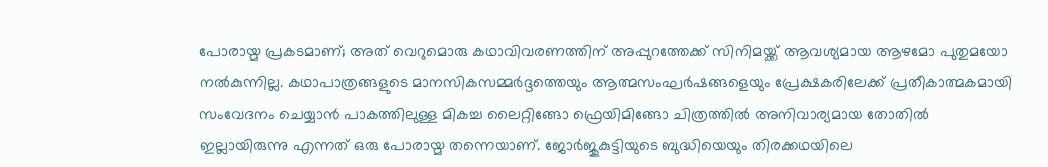പോരായ്മ പ്രകടമാണ്; അത് വെറുമൊരു കഥാവിവരണത്തിന് അപ്പുറത്തേക്ക് സിനിമയ്ക്ക് ആവശ്യമായ ആഴമോ പുതുമയോ നൽകുന്നില്ല. കഥാപാത്രങ്ങളുടെ മാനസികസമ്മർദ്ദത്തെയും ആത്മസംഘർഷങ്ങളെയും പ്രേക്ഷകരിലേക്ക് പ്രതീകാത്മകമായി സംവേദനം ചെയ്യാൻ പാകത്തിലുള്ള മികച്ച ലൈറ്റിങ്ങോ ഫ്രെയിമിങ്ങോ ചിത്രത്തിൽ അനിവാര്യമായ തോതിൽ ഇല്ലായിരുന്നു എന്നത് ഒരു പോരായ്മ തന്നെയാണ്. ജോർജുകുട്ടിയുടെ ബുദ്ധിയെയും തിരക്കഥയിലെ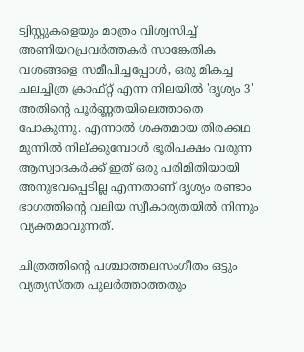ട്വിസ്റ്റുകളെയും മാത്രം വിശ്വസിച്ച് അണിയറപ്രവർത്തകർ സാങ്കേതിക വശങ്ങളെ സമീപിച്ചപ്പോൾ, ഒരു മികച്ച ചലച്ചിത്ര ക്രാഫ്റ്റ് എന്ന നിലയിൽ 'ദൃശ്യം 3' അതിന്റെ പൂർണ്ണതയിലെത്താതെ പോകുന്നു. എന്നാൽ ശക്തമായ തിരക്കഥ മുന്നിൽ നില്ക്കുമ്പോൾ ഭൂരിപക്ഷം വരുന്ന ആസ്വാദകർക്ക് ഇത് ഒരു പരിമിതിയായി അനുഭവപ്പെടില്ല എന്നതാണ് ദൃശ്യം രണ്ടാം ഭാഗത്തിന്റെ വലിയ സ്വീകാര്യതയിൽ നിന്നും വ്യക്തമാവുന്നത്.

ചിത്രത്തിന്റെ പശ്ചാത്തലസംഗീതം ഒട്ടും വ്യത്യസ്തത പുലർത്താത്തതും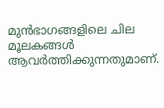മുൻഭാഗങ്ങളിലെ ചില മൂലകങ്ങൾ ആവർത്തിക്കുന്നതുമാണ്.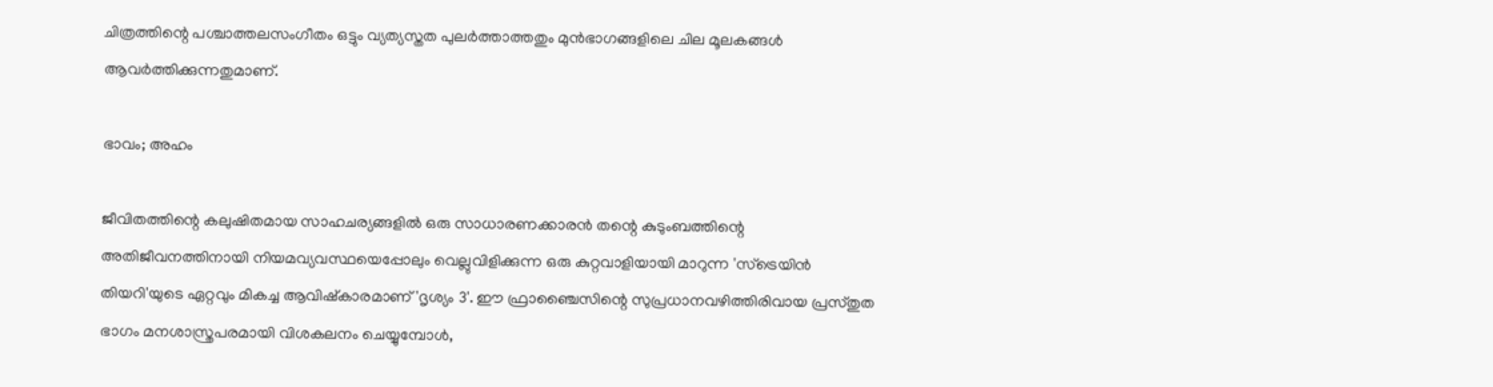ചിത്രത്തിന്റെ പശ്ചാത്തലസംഗീതം ഒട്ടും വ്യത്യസ്തത പുലർത്താത്തതും മുൻഭാഗങ്ങളിലെ ചില മൂലകങ്ങൾ ആവർത്തിക്കുന്നതുമാണ്.

ഭാവം; അഹം

ജീവിതത്തിന്റെ കലുഷിതമായ സാഹചര്യങ്ങളിൽ ഒരു സാധാരണക്കാരൻ തന്റെ കുടുംബത്തിന്റെ അതിജീവനത്തിനായി നിയമവ്യവസ്ഥയെപ്പോലും വെല്ലുവിളിക്കുന്ന ഒരു കുറ്റവാളിയായി മാറുന്ന 'സ്ട്രെയിൻ തിയറി'യുടെ ഏറ്റവും മികച്ച ആവിഷ്കാരമാണ് 'ദൃശ്യം 3'. ഈ ഫ്രാഞ്ചൈസിന്റെ സുപ്രധാനവഴിത്തിരിവായ പ്രസ്തുത ഭാഗം മനശാസ്ത്രപരമായി വിശകലനം ചെയ്യുമ്പോൾ,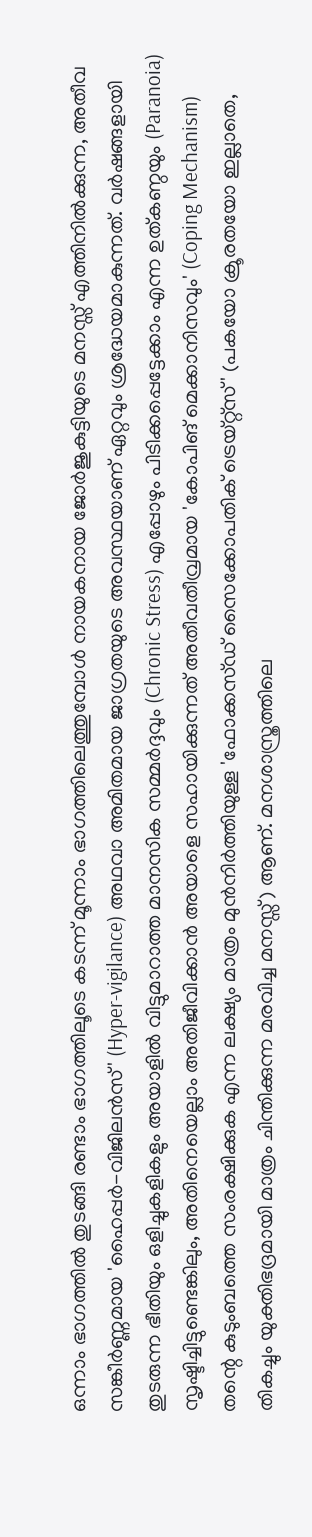ഒന്നാം ഭാഗത്തിൽ തുടങ്ങി രണ്ടാം ഭാഗത്തിലൂടെ കടന്ന് മൂന്നാം ഭാഗത്തിലെത്തുമ്പോൾ നായകനായ ജോർജുകുട്ടിയുടെ മനസ്സ് എത്തിനിൽക്കുന്ന, അതീവ സങ്കീർണ്ണമായ 'ഹൈപ്പർ-വിജിലൻസ്' (Hyper-vigilance) അഥവാ അമിതമായ ജാഗ്രതയുടെ അവസ്ഥയാണ് ഏറ്റവും ശ്രദ്ധേയമാകുന്നത്. വർഷങ്ങളായി തുടരുന്ന ഭീതിയും ഒളിച്ചുകളികളും അയാളിൽ വിട്ടുമാറാത്ത മാനസിക സമ്മർദ്ദവും (Chronic Stress) എപ്പോഴും പിടിക്കപ്പെട്ടേക്കാം എന്ന ഉത്കണ്ഠയും (Paranoia) സൃഷ്ടിച്ചിട്ടുണ്ടെങ്കിലും, അതിനെയെല്ലാം അതിജീവിക്കാൻ അയാളെ സഹായിക്കുന്നത് അതീവതീവ്രമായ 'കോപിങ് മെക്കാനിസവും' (Coping Mechanism) തന്റെ കുടുംബത്തെ സംരക്ഷിക്കുക എന്ന ലക്ഷ്യം മാത്രം മുൻനിർത്തിയുള്ള 'ഫോക്കസ്ഡ് സൈക്കോപതിക് ട്രെയ്റ്റ്സ്' (പകയോ ക്രൂരതയോ ഇല്ലാതെ, തികച്ചും യുക്തിഭദ്രമായി മാത്രം ചിന്തിക്കുന്ന മരവിച്ച മനസ്സ്) ആണ്. മനശാസ്ത്രത്തിലെ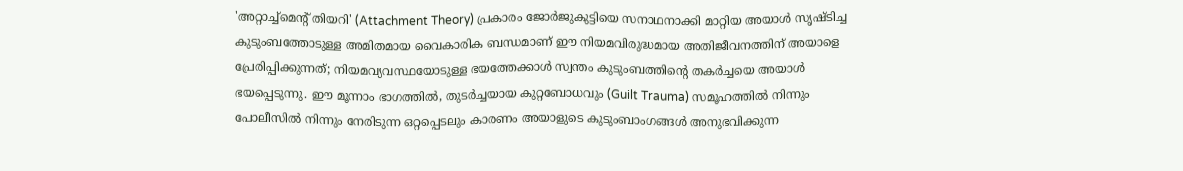'അറ്റാച്ച്മെന്റ് തിയറി' (Attachment Theory) പ്രകാരം ജോർജുകുട്ടിയെ സനാഥനാക്കി മാറ്റിയ അയാൾ സൃഷ്ടിച്ച കുടുംബത്തോടുള്ള അമിതമായ വൈകാരിക ബന്ധമാണ് ഈ നിയമവിരുദ്ധമായ അതിജീവനത്തിന് അയാളെ പ്രേരിപ്പിക്കുന്നത്; നിയമവ്യവസ്ഥയോടുള്ള ഭയത്തേക്കാൾ സ്വന്തം കുടുംബത്തിന്റെ തകർച്ചയെ അയാൾ ഭയപ്പെടുന്നു. ഈ മൂന്നാം ഭാഗത്തിൽ, തുടർച്ചയായ കുറ്റബോധവും (Guilt Trauma) സമൂഹത്തിൽ നിന്നും പോലീസിൽ നിന്നും നേരിടുന്ന ഒറ്റപ്പെടലും കാരണം അയാളുടെ കുടുംബാംഗങ്ങൾ അനുഭവിക്കുന്ന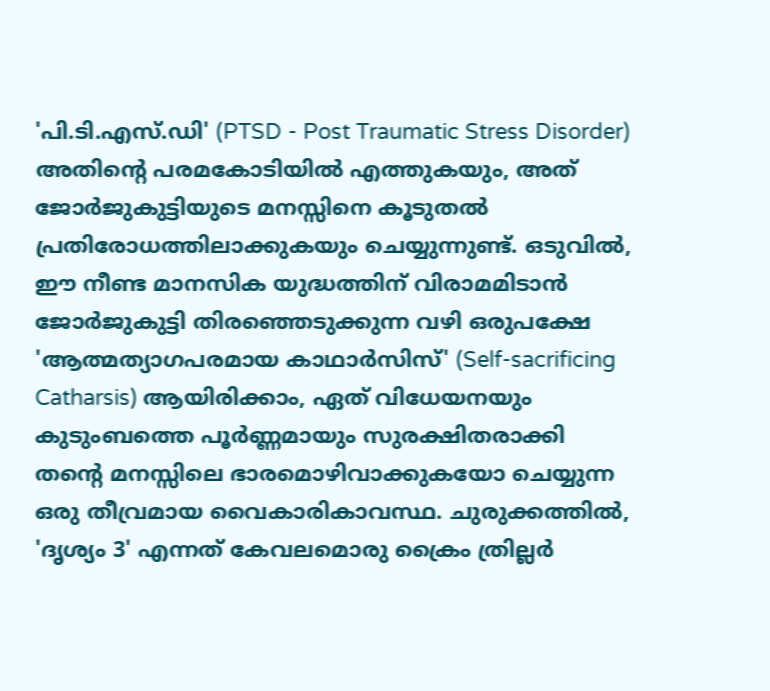'പി.ടി.എസ്.ഡി' (PTSD - Post Traumatic Stress Disorder) അതിന്റെ പരമകോടിയിൽ എത്തുകയും, അത് ജോർജുകുട്ടിയുടെ മനസ്സിനെ കൂടുതൽ പ്രതിരോധത്തിലാക്കുകയും ചെയ്യുന്നുണ്ട്. ഒടുവിൽ, ഈ നീണ്ട മാനസിക യുദ്ധത്തിന് വിരാമമിടാൻ ജോർജുകുട്ടി തിരഞ്ഞെടുക്കുന്ന വഴി ഒരുപക്ഷേ 'ആത്മത്യാഗപരമായ കാഥാർസിസ്' (Self-sacrificing Catharsis) ആയിരിക്കാം, ഏത് വിധേയനയും കുടുംബത്തെ പൂർണ്ണമായും സുരക്ഷിതരാക്കി തന്റെ മനസ്സിലെ ഭാരമൊഴിവാക്കുകയോ ചെയ്യുന്ന ഒരു തീവ്രമായ വൈകാരികാവസ്ഥ. ചുരുക്കത്തിൽ, 'ദൃശ്യം 3' എന്നത് കേവലമൊരു ക്രൈം ത്രില്ലർ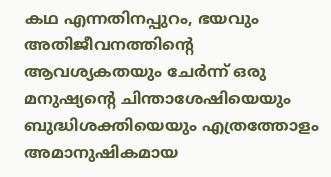കഥ എന്നതിനപ്പുറം, ഭയവും അതിജീവനത്തിന്റെ ആവശ്യകതയും ചേർന്ന് ഒരു മനുഷ്യന്റെ ചിന്താശേഷിയെയും ബുദ്ധിശക്തിയെയും എത്രത്തോളം അമാനുഷികമായ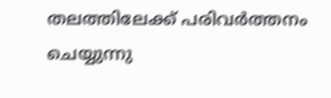തലത്തിലേക്ക് പരിവർത്തനം ചെയ്യുന്നു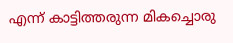എന്ന് കാട്ടിത്തരുന്ന മികച്ചൊരു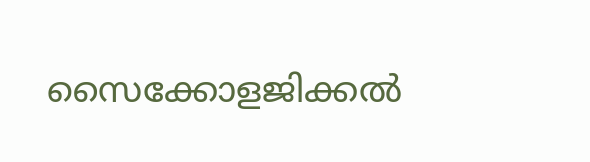സൈക്കോളജിക്കൽ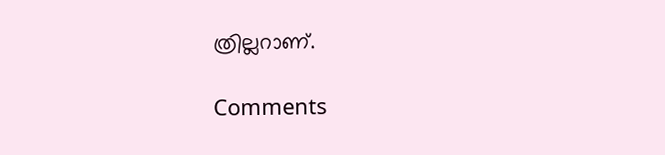ത്രില്ലറാണ്.

Comments